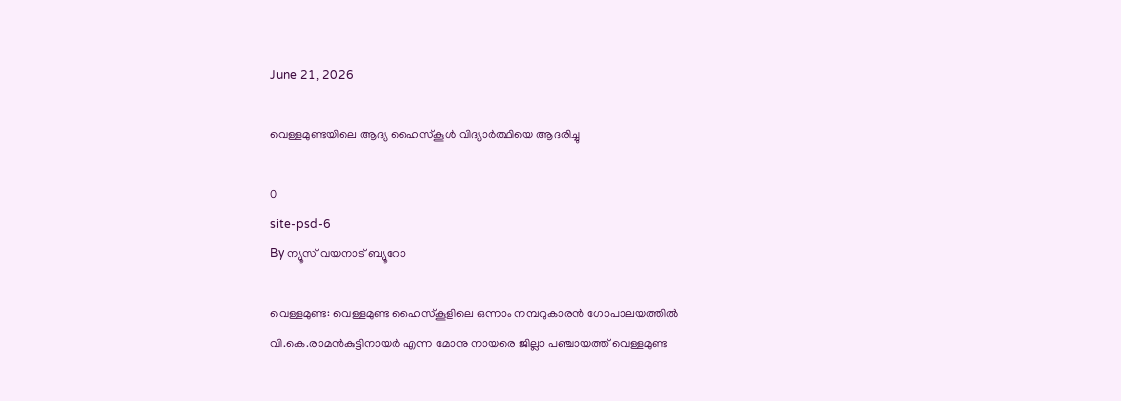June 21, 2026

വെള്ളമുണ്ടയിലെ ആദ്യ ഹൈസ്‌കൂള്‍ വിദ്യാര്‍ത്ഥിയെ ആദരിച്ചു

0
site-psd-6
By ന്യൂസ് വയനാട് ബ്യൂറോ

വെള്ളമുണ്ട: വെള്ളമുണ്ട ഹൈസ്‌കൂളിലെ ഒന്നാം നമ്പറുകാരന്‍ ഗോപാലയത്തില്‍ വി.കെ.രാമന്‍കുട്ടിനായര്‍ എന്ന മോനു നായരെ ജില്ലാ പഞ്ചായത്ത് വെള്ളമുണ്ട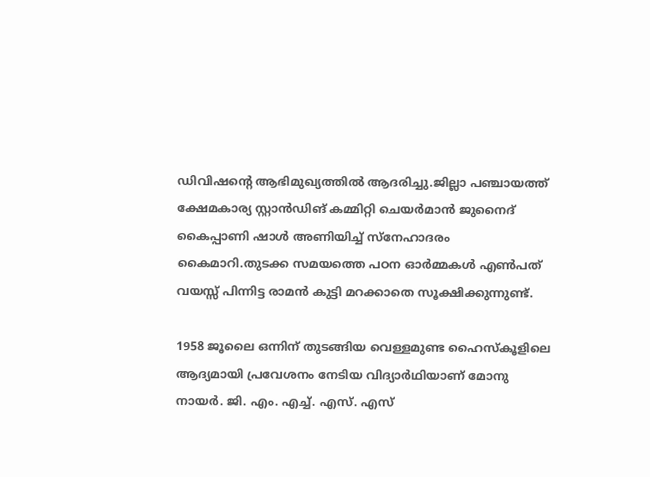ഡിവിഷന്റെ ആഭിമുഖ്യത്തില്‍ ആദരിച്ചു.ജില്ലാ പഞ്ചായത്ത് ക്ഷേമകാര്യ സ്റ്റാന്‍ഡിങ് കമ്മിറ്റി ചെയര്‍മാന്‍ ജുനൈദ് കൈപ്പാണി ഷാള്‍ അണിയിച്ച് സ്നേഹാദരം കൈമാറി.തുടക്ക സമയത്തെ പഠന ഓര്‍മ്മകള്‍ എണ്‍പത് വയസ്സ് പിന്നിട്ട രാമന്‍ കുട്ടി മറക്കാതെ സൂക്ഷിക്കുന്നുണ്ട്.

1958 ജൂലൈ ഒന്നിന് തുടങ്ങിയ വെള്ളമുണ്ട ഹൈസ്‌കൂളിലെ ആദ്യമായി പ്രവേശനം നേടിയ വിദ്യാര്‍ഥിയാണ് മോനു നായര്‍. ജി. എം. എച്ച്. എസ്. എസ്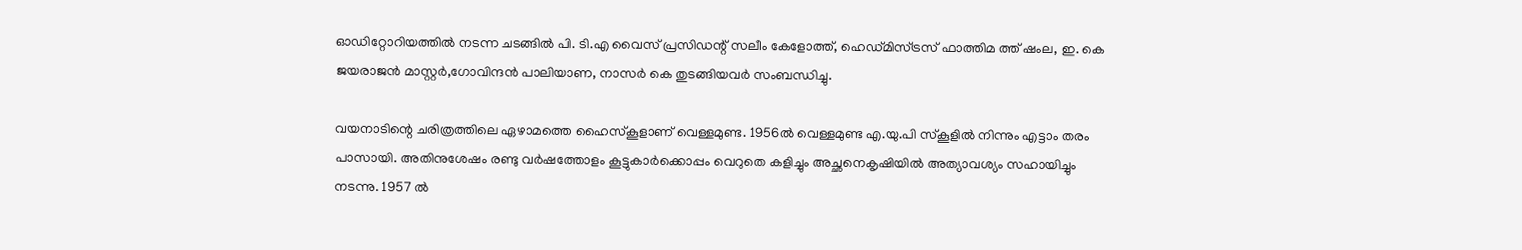ഓഡിറ്റോറിയത്തില്‍ നടന്ന ചടങ്ങില്‍ പി. ടി.എ വൈസ് പ്രസിഡന്റ് സലീം കേളോത്ത്, ഹെഡ്മിസ്ട്രസ് ഫാത്തിമ ത്ത് ഷംല, ഇ. കെ ജയരാജന്‍ മാസ്റ്റര്‍,ഗോവിന്ദന്‍ പാലിയാണ, നാസര്‍ കെ തുടങ്ങിയവര്‍ സംബന്ധിച്ചു.

വയനാടിന്റെ ചരിത്രത്തിലെ ഏഴാമത്തെ ഹൈസ്‌കൂളാണ് വെള്ളമുണ്ട. 1956ല്‍ വെള്ളമുണ്ട എ.യു.പി സ്‌കൂളില്‍ നിന്നും എട്ടാം തരം പാസായി. അതിനുശേഷം രണ്ടു വര്‍ഷത്തോളം കൂട്ടുകാര്‍ക്കൊപ്പം വെറുതെ കളിച്ചും അച്ഛനെകൃഷിയില്‍ അത്യാവശ്യം സഹായിച്ചും നടന്നു. 1957 ല്‍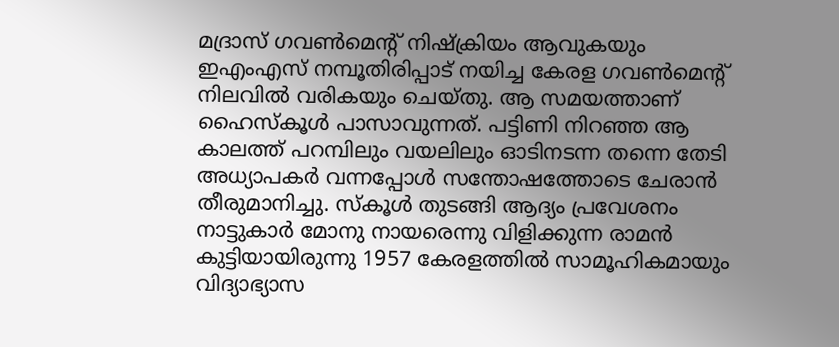മദ്രാസ് ഗവണ്‍മെന്റ് നിഷ്‌ക്രിയം ആവുകയും ഇഎംഎസ് നമ്പൂതിരിപ്പാട് നയിച്ച കേരള ഗവണ്‍മെന്റ് നിലവില്‍ വരികയും ചെയ്തു. ആ സമയത്താണ് ഹൈസ്‌കൂള്‍ പാസാവുന്നത്. പട്ടിണി നിറഞ്ഞ ആ കാലത്ത് പറമ്പിലും വയലിലും ഓടിനടന്ന തന്നെ തേടി അധ്യാപകര്‍ വന്നപ്പോള്‍ സന്തോഷത്തോടെ ചേരാന്‍ തീരുമാനിച്ചു. സ്‌കൂള്‍ തുടങ്ങി ആദ്യം പ്രവേശനം നാട്ടുകാര്‍ മോനു നായരെന്നു വിളിക്കുന്ന രാമന്‍ കുട്ടിയായിരുന്നു 1957 കേരളത്തില്‍ സാമൂഹികമായും വിദ്യാഭ്യാസ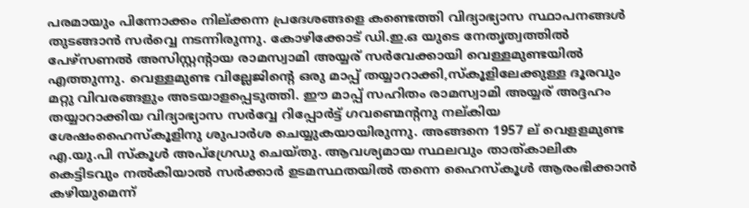പരമായും പിന്നോക്കം നില്ക്കന്ന പ്രദേശങ്ങളെ കണ്ടെത്തി വിദ്യാഭ്യാസ സ്ഥാപനങ്ങള്‍ തുടങ്ങാന്‍ സര്‍വ്വെ നടന്നിരുന്നു. കോഴിക്കോട് ഡി.ഇ.ഒ യുടെ നേതൃത്വത്തില്‍ പേഴ്സണല്‍ അസിസ്റ്റന്റായ രാമസ്വാമി അയ്യര് സര്‍വേക്കായി വെള്ളമുണ്ടയില്‍ എത്തുന്നു. വെള്ളമുണ്ട വില്ലേജിന്റെ ഒരു മാപ്പ് തയ്യാറാക്കി,സ്‌കൂളിലേക്കുള്ള ദൂരവും മറ്റു വിവരങ്ങളും അടയാളപ്പെടുത്തി. ഈ മാപ്പ് സഹിതം രാമസ്വാമി അയ്യര് അദ്ദഹം തയ്യാറാക്കിയ വിദ്യാഭ്യാസ സര്‍വ്വേ റിപ്പോര്‍ട്ട് ഗവണ്മെന്റനു നല്കിയ ശേഷംഹൈസ്‌കൂളിനു ശുപാര്‍ശ ചെയ്യുകയായിരുന്നു. അങ്ങനെ 1957 ല് വെളളമുണ്ട എ.യു.പി സ്‌കൂള്‍ അപ്ഗ്രേഡു ചെയ്തു. ആവശ്യമായ സ്ഥലവും താത്കാലിക കെട്ടിടവും നല്‍കിയാല്‍ സര്‍ക്കാര്‍ ഉടമസ്ഥതയില്‍ തന്നെ ഹൈസ്‌കൂള്‍ ആരംഭിക്കാന്‍ കഴിയുമെന്ന്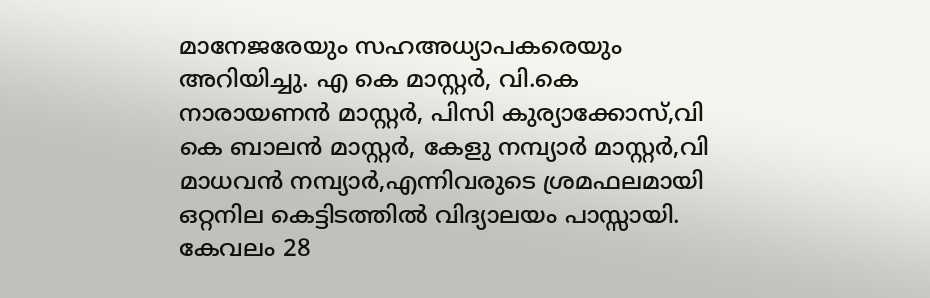മാനേജരേയും സഹഅധ്യാപകരെയും അറിയിച്ചു. എ കെ മാസ്റ്റര്‍, വി.കെ നാരായണന്‍ മാസ്റ്റര്‍, പിസി കുര്യാക്കോസ്,വി കെ ബാലന്‍ മാസ്റ്റര്‍, കേളു നമ്പ്യാര്‍ മാസ്റ്റര്‍,വി മാധവന്‍ നമ്പ്യാര്‍,എന്നിവരുടെ ശ്രമഫലമായി ഒറ്റനില കെട്ടിടത്തില്‍ വിദ്യാലയം പാസ്സായി. കേവലം 28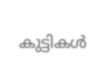കുട്ടികള്‍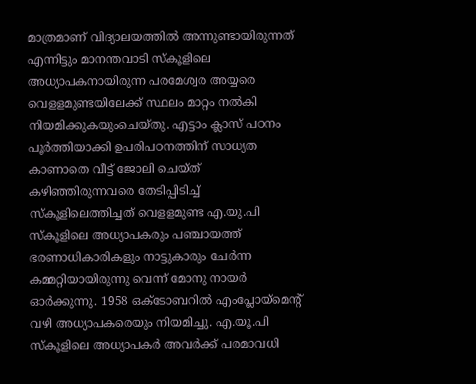മാത്രമാണ് വിദ്യാലയത്തില്‍ അന്നുണ്ടായിരുന്നത് എന്നിട്ടും മാനന്തവാടി സ്‌കൂളിലെ അധ്യാപകനായിരുന്ന പരമേശ്വര അയ്യരെ വെളളമുണ്ടയിലേക്ക് സ്ഥലം മാറ്റം നല്‍കി നിയമിക്കുകയുംചെയ്തു. എട്ടാം ക്ലാസ് പഠനം പൂര്‍ത്തിയാക്കി ഉപരിപഠനത്തിന് സാധ്യത കാണാതെ വീട്ട് ജോലി ചെയ്ത് കഴിഞ്ഞിരുന്നവരെ തേടിപ്പിടിച്ച് സ്‌കൂളിലെത്തിച്ചത് വെളളമുണ്ട എ.യു.പി സ്‌കൂളിലെ അധ്യാപകരും പഞ്ചായത്ത് ഭരണാധികാരികളും നാട്ടുകാരും ചേര്‍ന്ന കമ്മറ്റിയായിരുന്നു വെന്ന് മോനു നായര്‍ ഓര്‍ക്കുന്നു. 1958 ഒക്ടോബറില്‍ എംപ്ലോയ്മെന്റ് വഴി അധ്യാപകരെയും നിയമിച്ചു. എ.യൂ.പി സ്‌കൂളിലെ അധ്യാപകര്‍ അവര്‍ക്ക് പരമാവധി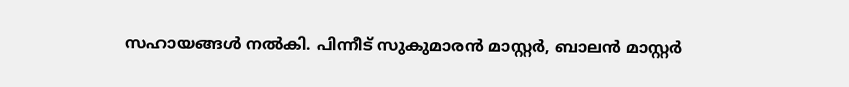സഹായങ്ങള്‍ നല്‍കി. പിന്നീട് സുകുമാരന്‍ മാസ്റ്റര്‍, ബാലന്‍ മാസ്റ്റര്‍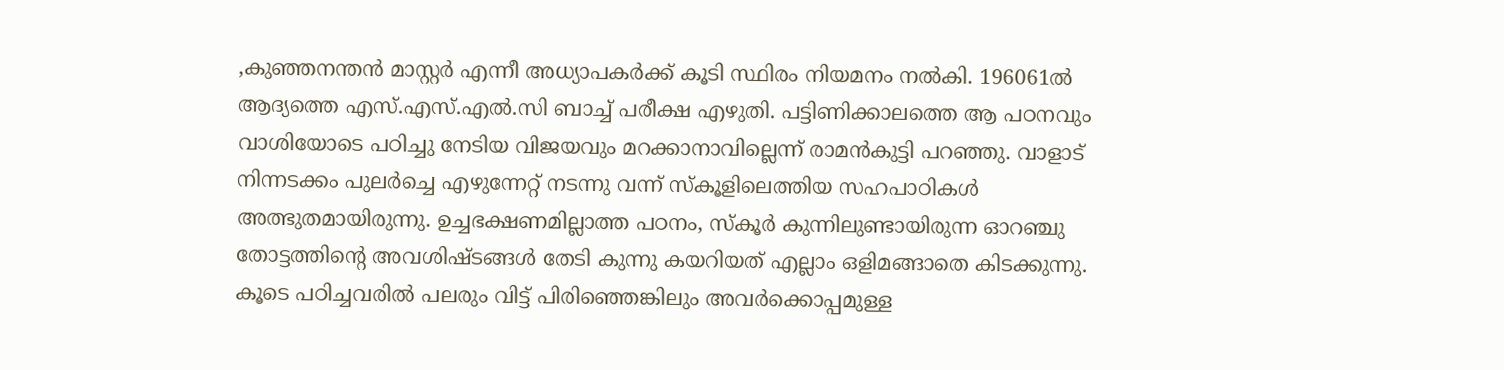,കുഞ്ഞനന്തന്‍ മാസ്റ്റര്‍ എന്നീ അധ്യാപകര്‍ക്ക് കൂടി സ്ഥിരം നിയമനം നല്‍കി. 196061ല്‍ ആദ്യത്തെ എസ്.എസ്.എല്‍.സി ബാച്ച് പരീക്ഷ എഴുതി. പട്ടിണിക്കാലത്തെ ആ പഠനവും വാശിയോടെ പഠിച്ചു നേടിയ വിജയവും മറക്കാനാവില്ലെന്ന് രാമന്‍കുട്ടി പറഞ്ഞു. വാളാട് നിന്നടക്കം പുലര്‍ച്ചെ എഴുന്നേറ്റ് നടന്നു വന്ന് സ്‌കൂളിലെത്തിയ സഹപാഠികള്‍ അത്ഭുതമായിരുന്നു. ഉച്ചഭക്ഷണമില്ലാത്ത പഠനം, സ്‌കൂര്‍ കുന്നിലുണ്ടായിരുന്ന ഓറഞ്ചു തോട്ടത്തിന്റെ അവശിഷ്ടങ്ങള്‍ തേടി കുന്നു കയറിയത് എല്ലാം ഒളിമങ്ങാതെ കിടക്കുന്നു. കൂടെ പഠിച്ചവരില്‍ പലരും വിട്ട് പിരിഞ്ഞെങ്കിലും അവര്‍ക്കൊപ്പമുള്ള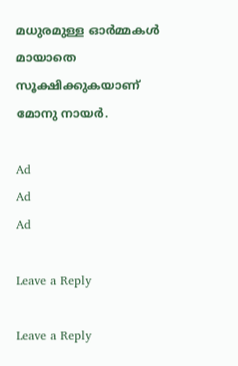മധുരമുള്ള ഓര്‍മ്മകള്‍ മായാതെ സൂക്ഷിക്കുകയാണ് മോനു നായര്‍.

Ad
Ad
Ad

Leave a Reply

Leave a Reply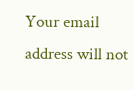Your email address will not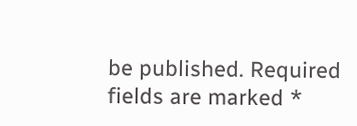be published. Required fields are marked *